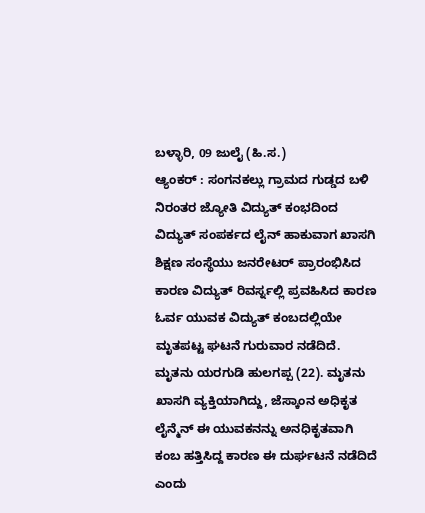ಬಳ್ಳಾರಿ, 09 ಜುಲೈ (ಹಿ.ಸ.)
ಆ್ಯಂಕರ್ : ಸಂಗನಕಲ್ಲು ಗ್ರಾಮದ ಗುಡ್ಡದ ಬಳಿ ನಿರಂತರ ಜ್ಯೋತಿ ವಿದ್ಯುತ್ ಕಂಭದಿಂದ ವಿದ್ಯುತ್ ಸಂಪರ್ಕದ ಲೈನ್ ಹಾಕುವಾಗ ಖಾಸಗಿ ಶಿಕ್ಷಣ ಸಂಸ್ಥೆಯು ಜನರೇಟರ್ ಪ್ರಾರಂಭಿಸಿದ ಕಾರಣ ವಿದ್ಯುತ್ ರಿವರ್ಸ್ನಲ್ಲಿ ಪ್ರವಹಿಸಿದ ಕಾರಣ ಓರ್ವ ಯುವಕ ವಿದ್ಯುತ್ ಕಂಬದಲ್ಲಿಯೇ ಮೃತಪಟ್ಟ ಘಟನೆ ಗುರುವಾರ ನಡೆದಿದೆ.
ಮೃತನು ಯರಗುಡಿ ಹುಲಗಪ್ಪ (22). ಮೃತನು ಖಾಸಗಿ ವ್ಯಕ್ತಿಯಾಗಿದ್ದು, ಜೆಸ್ಕಾಂನ ಅಧಿಕೃತ ಲೈನ್ಮೆನ್ ಈ ಯುವಕನನ್ನು ಅನಧಿಕೃತವಾಗಿ ಕಂಬ ಹತ್ತಿಸಿದ್ದ ಕಾರಣ ಈ ದುರ್ಘಟನೆ ನಡೆದಿದೆ ಎಂದು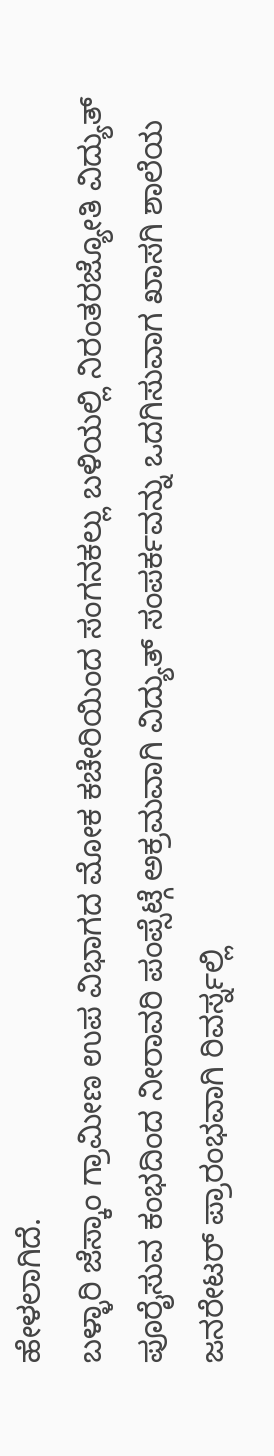ಹೇಳಲಾಗಿದೆ.
ಬಳ್ಳಾರಿ ಜೆಸ್ಕಾಂ ಗ್ರಾಮೀಣ ಉಪ ವಿಭಾಗದ ಮೋಕ ಕಚೇರಿಯಿಂದ ಸಂಗನಕಲ್ಲು ಬಳಿಯಲ್ಲಿ ನಿರಂತರಜ್ಯೋತಿ ವಿದ್ಯುತ್ ಪೂರೈಸುವ ಕಂಭದಿಂದ ನೀರಾವರಿ ಪಂಪ್ಸೆಟ್ಗೆ ಅಕ್ರಮವಾಗಿ ವಿದ್ಯುತ್ ಸಂಪರ್ಕವನ್ನು ಒದಗಿಸುವಾಗ ಖಾಸಗಿ ಶಾಲೆಯ ಜನರೇಟರ್ ಪ್ರಾರಂಭವಾಗಿ ರಿವರ್ಸ್ನಲ್ಲಿ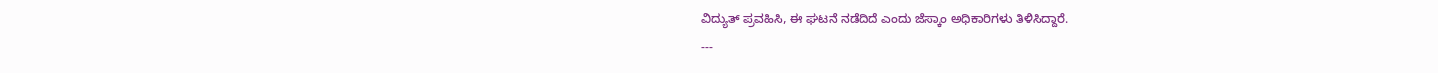ವಿದ್ಯುತ್ ಪ್ರವಹಿಸಿ, ಈ ಘಟನೆ ನಡೆದಿದೆ ಎಂದು ಜೆಸ್ಕಾಂ ಅಧಿಕಾರಿಗಳು ತಿಳಿಸಿದ್ದಾರೆ.
---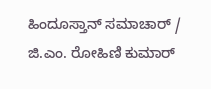ಹಿಂದೂಸ್ತಾನ್ ಸಮಾಚಾರ್ / ಜಿ.ಎಂ. ರೋಹಿಣಿ ಕುಮಾರ್